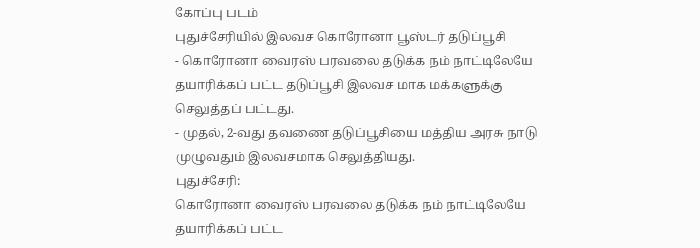கோப்பு படம்
புதுச்சேரியில் இலவச கொரோனா பூஸ்டர் தடுப்பூசி
- கொரோனா வைரஸ் பரவலை தடுக்க நம் நாட்டிலேயே தயாரிக்கப் பட்ட தடுப்பூசி இலவச மாக மக்களுக்கு செலுத்தப் பட்டது.
- முதல், 2-வது தவணை தடுப்பூசியை மத்திய அரசு நாடு முழுவதும் இலவசமாக செலுத்தியது.
புதுச்சேரி:
கொரோனா வைரஸ் பரவலை தடுக்க நம் நாட்டிலேயே தயாரிக்கப் பட்ட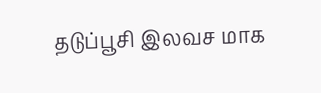தடுப்பூசி இலவச மாக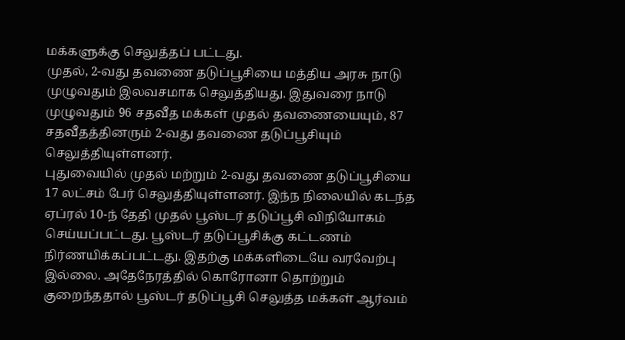மக்களுக்கு செலுத்தப் பட்டது.
முதல், 2-வது தவணை தடுப்பூசியை மத்திய அரசு நாடு முழுவதும் இலவசமாக செலுத்தியது. இதுவரை நாடு முழுவதும் 96 சதவீத மக்கள் முதல் தவணையையும், 87 சதவீதத்தினரும் 2-வது தவணை தடுப்பூசியும் செலுத்தியுள்ளனர்.
புதுவையில் முதல் மற்றும் 2-வது தவணை தடுப்பூசியை 17 லட்சம் பேர் செலுத்தியுள்ளனர். இந்ந நிலையில் கடந்த ஏப்ரல் 10-ந் தேதி முதல் பூஸ்டர் தடுப்பூசி விநியோகம் செய்யப்பட்டது. பூஸ்டர் தடுப்பூசிக்கு கட்டணம் நிர்ணயிக்கப்பட்டது. இதற்கு மக்களிடையே வரவேற்பு இல்லை. அதேநேரத்தில் கொரோனா தொற்றும் குறைந்ததால் பூஸ்டர் தடுப்பூசி செலுத்த மக்கள் ஆர்வம்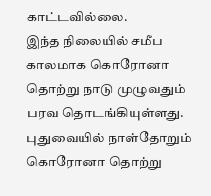காட்டவில்லை.
இந்த நிலையில் சமீப காலமாக கொரோனா தொற்று நாடு முழுவதும் பரவ தொடங்கியுள்ளது. புதுவையில் நாள்தோறும் கொரோனா தொற்று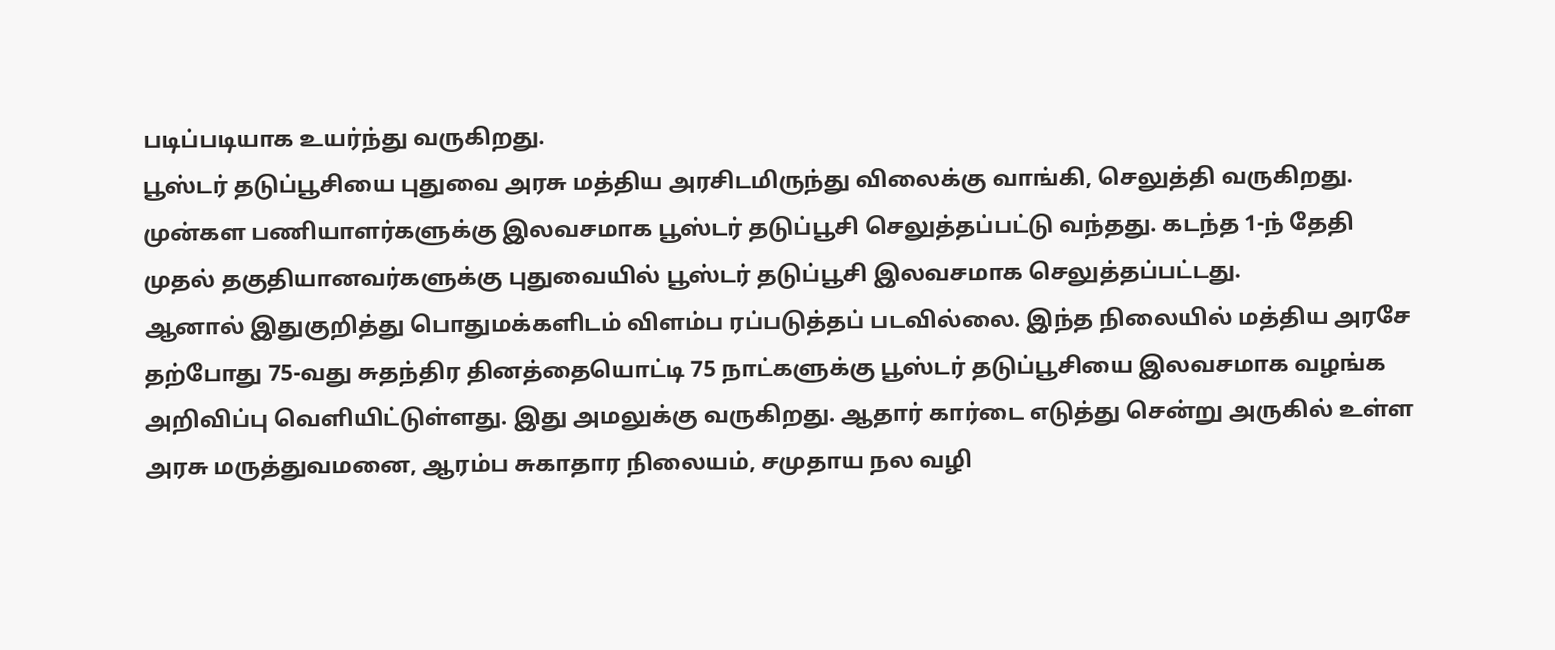படிப்படியாக உயர்ந்து வருகிறது.
பூஸ்டர் தடுப்பூசியை புதுவை அரசு மத்திய அரசிடமிருந்து விலைக்கு வாங்கி, செலுத்தி வருகிறது. முன்கள பணியாளர்களுக்கு இலவசமாக பூஸ்டர் தடுப்பூசி செலுத்தப்பட்டு வந்தது. கடந்த 1-ந் தேதி முதல் தகுதியானவர்களுக்கு புதுவையில் பூஸ்டர் தடுப்பூசி இலவசமாக செலுத்தப்பட்டது.
ஆனால் இதுகுறித்து பொதுமக்களிடம் விளம்ப ரப்படுத்தப் படவில்லை. இந்த நிலையில் மத்திய அரசே தற்போது 75-வது சுதந்திர தினத்தையொட்டி 75 நாட்களுக்கு பூஸ்டர் தடுப்பூசியை இலவசமாக வழங்க அறிவிப்பு வெளியிட்டுள்ளது. இது அமலுக்கு வருகிறது. ஆதார் கார்டை எடுத்து சென்று அருகில் உள்ள அரசு மருத்துவமனை, ஆரம்ப சுகாதார நிலையம், சமுதாய நல வழி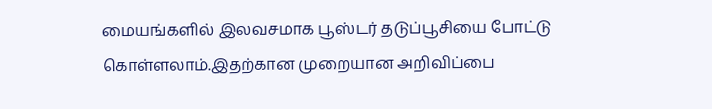மையங்களில் இலவசமாக பூஸ்டர் தடுப்பூசியை போட்டு கொள்ளலாம்.இதற்கான முறையான அறிவிப்பை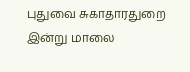புதுவை சுகாதாரதுறை இன்று மாலை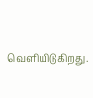வெளியிடுகிறது.